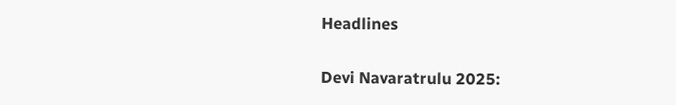Headlines

Devi Navaratrulu 2025: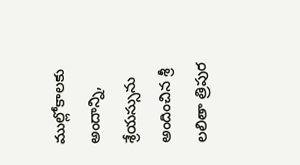ముల్లోకాలకు అందాన్ని, శ్రేయస్సును అందించిన శ్రీ లలితా త్రిపుర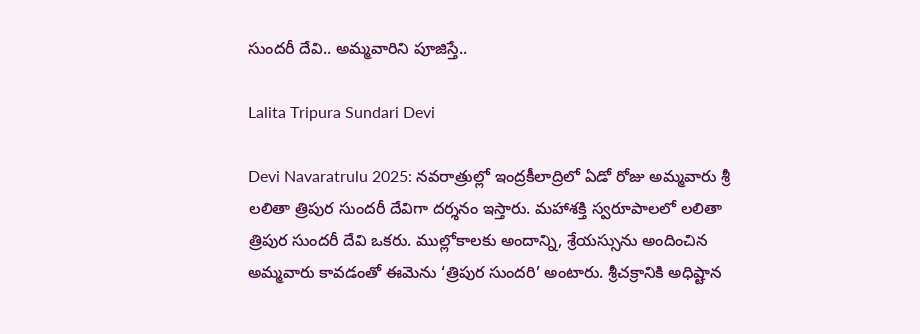సుందరీ దేవి.. అమ్మవారిని పూజిస్తే..

Lalita Tripura Sundari Devi

Devi Navaratrulu 2025: నవరాత్రుల్లో ఇంద్రకీలాద్రిలో ఏడో రోజు అమ్మవారు శ్రీ లలితా త్రిపుర సుందరీ దేవిగా దర్శనం ఇస్తారు. మహాశక్తి స్వరూపాలలో లలితా త్రిపుర సుందరీ దేవి ఒకరు. ముల్లోకాలకు అందాన్ని, శ్రేయస్సును అందించిన అమ్మవారు కావడంతో ఈమెను ‘త్రిపుర సుందరి’ అంటారు. శ్రీచక్రానికి అధిష్టాన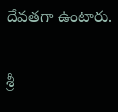దేవతగా ఉంటారు.

శ్రీ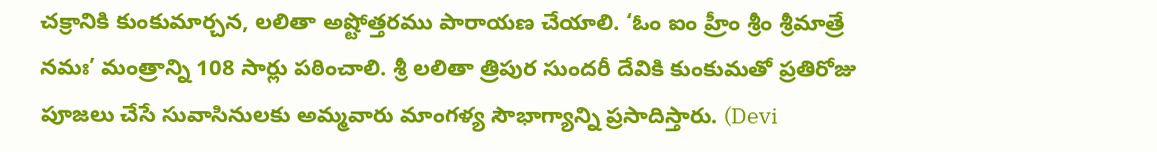చక్రానికి కుంకుమార్చన, లలితా అష్టోత్తరము పారాయణ చేయాలి. ‘ఓం ఐం హ్రీం శ్రీం శ్రీమాత్రే నమః’ మంత్రాన్ని 108 సార్లు పఠించాలి. శ్రీ లలితా త్రిపుర సుందరీ దేవికి కుంకుమతో ప్రతిరోజు పూజలు చేసే సువాసినులకు అమ్మవారు మాంగళ్య సౌభాగ్యాన్ని ప్రసాదిస్తారు. (Devi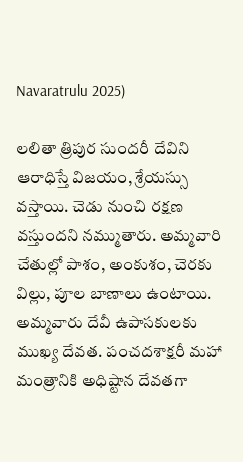Navaratrulu 2025)

లలితా త్రిపుర సుందరీ దేవిని ఆరాధిస్తే విజయం, శ్రేయస్సు వస్తాయి. చెడు నుంచి రక్షణ వస్తుందని నమ్ముతారు. అమ్మవారి చేతుల్లో పాశం, అంకుశం, చెరకు విల్లు, పూల బాణాలు ఉంటాయి. అమ్మవారు దేవీ ఉపాసకులకు ముఖ్య దేవత. పంచదశాక్షరీ మహా మంత్రానికి అధిష్టాన దేవతగా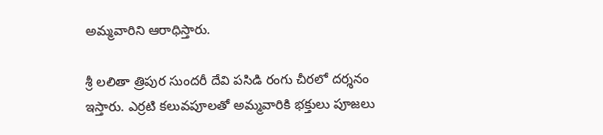అమ్మవారిని ఆరాధిస్తారు.

శ్రీ లలితా త్రిపుర సుందరీ దేవి పసిడి రంగు చీరలో దర్శనం ఇస్తారు. ఎర్రటి కలువపూలతో అమ్మవారికి భక్తులు పూజలు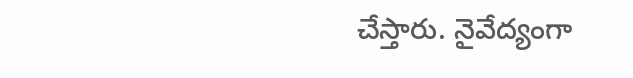చేస్తారు. నైవేద్యంగా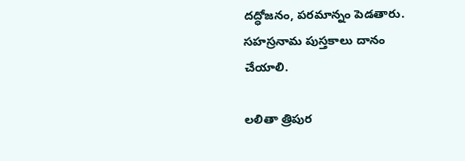దద్ధోజనం, పరమాన్నం పెడతారు. సహస్రనామ పుస్తకాలు దానం చేయాలి.

లలితా త్రిపుర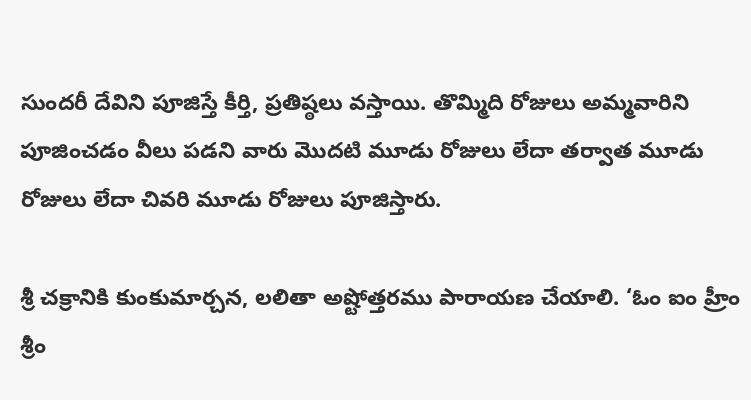సుందరీ దేవిని పూజిస్తే కీర్తి, ప్రతిష్ఠలు వస్తాయి. తొమ్మిది రోజులు అమ్మవారిని పూజించడం వీలు పడని వారు మొదటి మూడు రోజులు లేదా తర్వాత మూడు రోజులు లేదా చివరి మూడు రోజులు పూజిస్తారు.

శ్రీ చక్రానికి కుంకుమార్చన, లలితా అష్టోత్తరము పారాయణ చేయాలి. ‘ఓం ఐం హ్రీం శ్రీం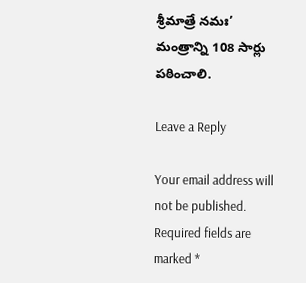శ్రీమాత్రే నమః’ మంత్రాన్ని 108 సార్లు పఠించాలి.

Leave a Reply

Your email address will not be published. Required fields are marked *